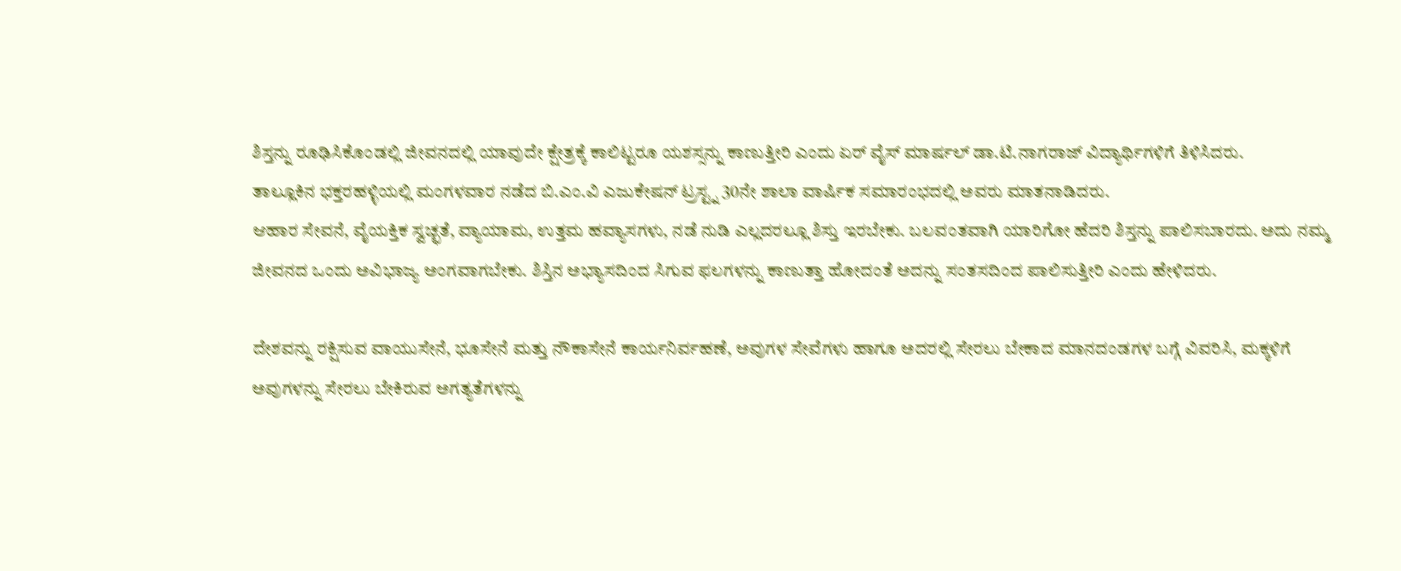ಶಿಸ್ತನ್ನು ರೂಢಿಸಿಕೊಂಡಲ್ಲಿ ಜೀವನದಲ್ಲಿ ಯಾವುದೇ ಕ್ಷೇತ್ರಕ್ಕೆ ಕಾಲಿಟ್ಟರೂ ಯಶಸ್ಸನ್ನು ಕಾಣುತ್ತೀರಿ ಎಂದು ಏರ್ ವೈಸ್ ಮಾರ್ಷಲ್ ಡಾ.ಟಿ.ನಾಗರಾಜ್ ವಿದ್ಯಾರ್ಥಿಗಳಿಗೆ ತಿಳಿಸಿದರು.
ತಾಲ್ಲೂಕಿನ ಭಕ್ತರಹಳ್ಳಿಯಲ್ಲಿ ಮಂಗಳವಾರ ನಡೆದ ಬಿ.ಎಂ.ವಿ ಎಜುಕೇಷನ್ ಟ್ರಸ್ಟ್ನ 30ನೇ ಶಾಲಾ ವಾರ್ಷಿಕ ಸಮಾರಂಭದಲ್ಲಿ ಅವರು ಮಾತನಾಡಿದರು.
ಆಹಾರ ಸೇವನೆ, ವೈಯಕ್ತಿಕ ಸ್ವಚ್ಛತೆ, ವ್ಯಾಯಾಮ, ಉತ್ತಮ ಹವ್ಯಾಸಗಳು, ನಡೆ ನುಡಿ ಎಲ್ಲದರಲ್ಲೂ ಶಿಸ್ತು ಇರಬೇಕು. ಬಲವಂತವಾಗಿ ಯಾರಿಗೋ ಹೆದರಿ ಶಿಸ್ತನ್ನು ಪಾಲಿಸಬಾರದು. ಅದು ನಮ್ಮ ಜೀವನದ ಒಂದು ಅವಿಭಾಜ್ಯ ಅಂಗವಾಗಬೇಕು. ಶಿಸ್ತಿನ ಅಭ್ಯಾಸದಿಂದ ಸಿಗುವ ಫಲಗಳನ್ನು ಕಾಣುತ್ತಾ ಹೋದಂತೆ ಅದನ್ನು ಸಂತಸದಿಂದ ಪಾಲಿಸುತ್ತೀರಿ ಎಂದು ಹೇಳಿದರು.

ದೇಶವನ್ನು ರಕ್ಷಿಸುವ ವಾಯುಸೇನೆ, ಭೂಸೇನೆ ಮತ್ತು ನೌಕಾಸೇನೆ ಕಾರ್ಯನಿರ್ವಹಣೆ, ಅವುಗಳ ಸೇವೆಗಳು ಹಾಗೂ ಅದರಲ್ಲಿ ಸೇರಲು ಬೇಕಾದ ಮಾನದಂಡಗಳ ಬಗ್ಗೆ ವಿವರಿಸಿ, ಮಕ್ಕಳಿಗೆ ಅವುಗಳನ್ನು ಸೇರಲು ಬೇಕಿರುವ ಅಗತ್ಯತೆಗಳನ್ನು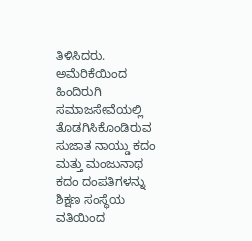ತಿಳಿಸಿದರು.
ಅಮೆರಿಕೆಯಿಂದ ಹಿಂದಿರುಗಿ ಸಮಾಜಸೇವೆಯಲ್ಲಿ ತೊಡಗಿಸಿಕೊಂಡಿರುವ ಸುಜಾತ ನಾಯ್ಡು ಕದಂ ಮತ್ತು ಮಂಜುನಾಥ ಕದಂ ದಂಪತಿಗಳನ್ನು ಶಿಕ್ಷಣ ಸಂಸ್ಥೆಯ ವತಿಯಿಂದ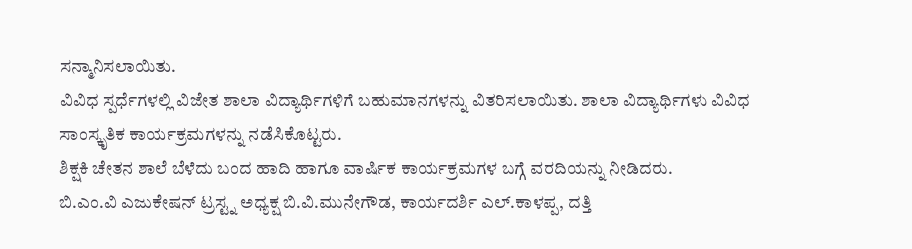ಸನ್ಮಾನಿಸಲಾಯಿತು.
ವಿವಿಧ ಸ್ಪರ್ಧೆಗಳಲ್ಲಿ ವಿಜೇತ ಶಾಲಾ ವಿದ್ಯಾರ್ಥಿಗಳಿಗೆ ಬಹುಮಾನಗಳನ್ನು ವಿತರಿಸಲಾಯಿತು. ಶಾಲಾ ವಿದ್ಯಾರ್ಥಿಗಳು ವಿವಿಧ ಸಾಂಸ್ಕೃತಿಕ ಕಾರ್ಯಕ್ರಮಗಳನ್ನು ನಡೆಸಿಕೊಟ್ಟರು.
ಶಿಕ್ಷಕಿ ಚೇತನ ಶಾಲೆ ಬೆಳೆದು ಬಂದ ಹಾದಿ ಹಾಗೂ ವಾರ್ಷಿಕ ಕಾರ್ಯಕ್ರಮಗಳ ಬಗ್ಗೆ ವರದಿಯನ್ನು ನೀಡಿದರು.
ಬಿ.ಎಂ.ವಿ ಎಜುಕೇಷನ್ ಟ್ರಸ್ಟ್ನ ಅಧ್ಯಕ್ಷ ಬಿ.ವಿ.ಮುನೇಗೌಡ, ಕಾರ್ಯದರ್ಶಿ ಎಲ್.ಕಾಳಪ್ಪ, ದತ್ತಿ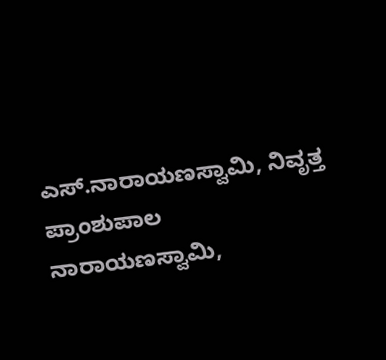ಎಸ್.ನಾರಾಯಣಸ್ವಾಮಿ, ನಿವೃತ್ತ ಪ್ರಾಂಶುಪಾಲ ನಾರಾಯಣಸ್ವಾಮಿ,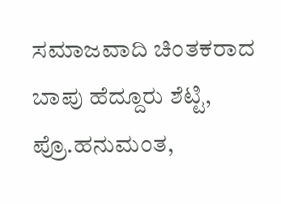ಸಮಾಜವಾದಿ ಚಿಂತಕರಾದ ಬಾಪು ಹೆದ್ದೂರು ಶೆಟ್ಟಿ, ಪ್ರೊ.ಹನುಮಂತ,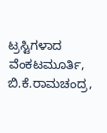ಟ್ರಸ್ಟಿಗಳಾದ ವೆಂಕಟಮೂರ್ತಿ, ಬಿ.ಕೆ.ರಾಮಚಂದ್ರ,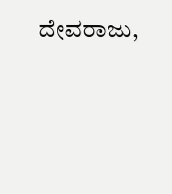ದೇವರಾಜು,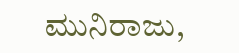ಮುನಿರಾಜು,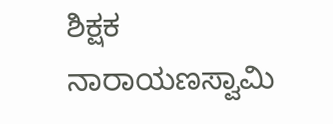ಶಿಕ್ಷಕ ನಾರಾಯಣಸ್ವಾಮಿ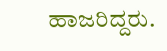ಹಾಜರಿದ್ದರು.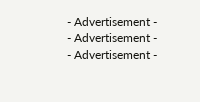- Advertisement -
- Advertisement -
- Advertisement -